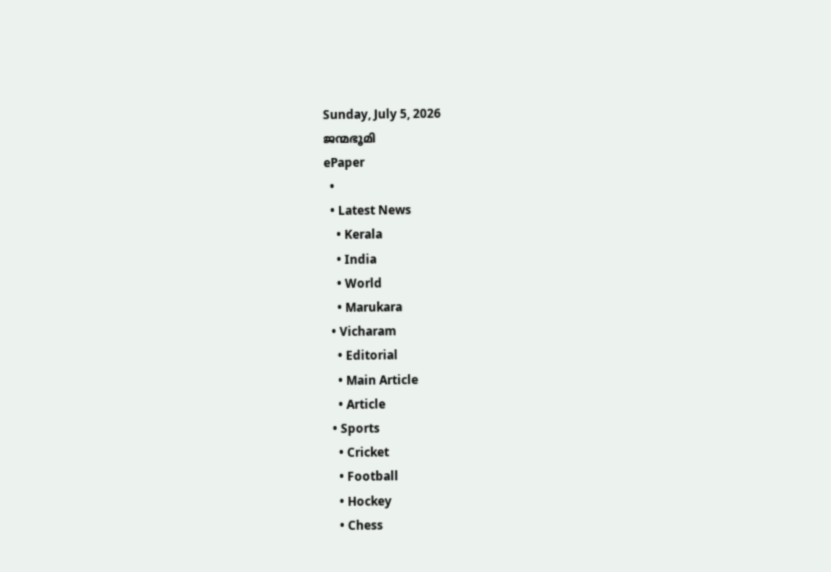Sunday, July 5, 2026
ജന്മഭൂമി
ePaper
  •
  • Latest News
    • Kerala
    • India
    • World
    • Marukara
  • Vicharam
    • Editorial
    • Main Article
    • Article
  • Sports
    • Cricket
    • Football
    • Hockey
    • Chess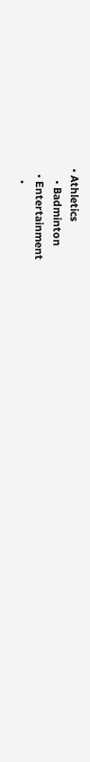• Athletics
    • Badminton
  • Entertainment
    •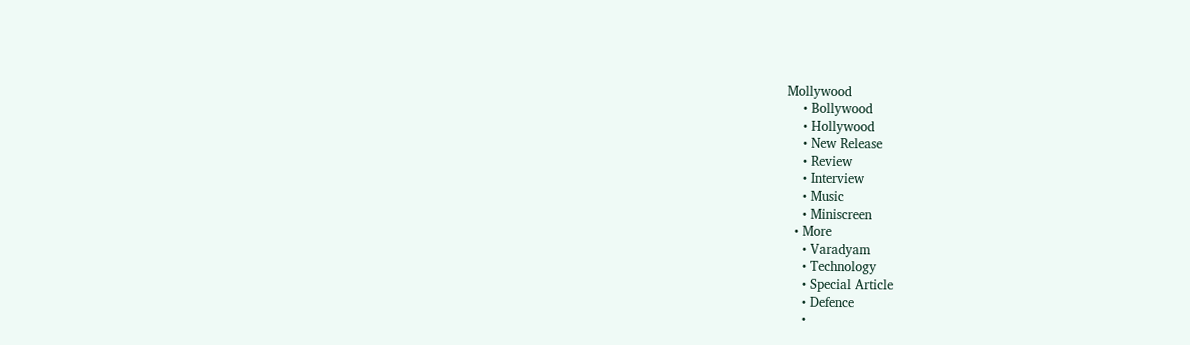Mollywood
    • Bollywood
    • Hollywood
    • New Release
    • Review
    • Interview
    • Music
    • Miniscreen
  • More
    • Varadyam
    • Technology
    • Special Article
    • Defence
    •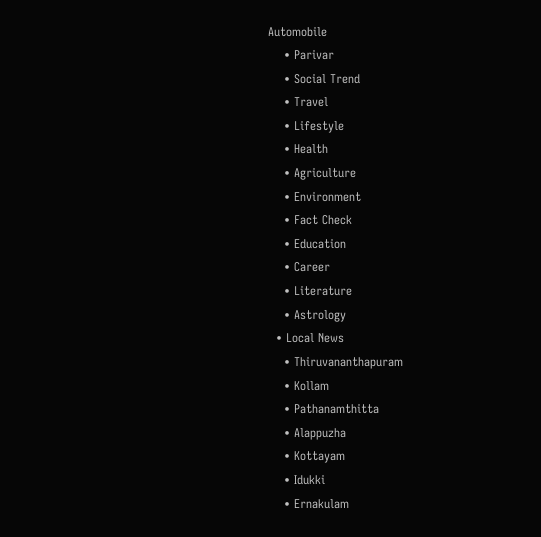Automobile
    • Parivar
    • Social Trend
    • Travel
    • Lifestyle
    • Health
    • Agriculture
    • Environment
    • Fact Check
    • Education
    • Career
    • Literature
    • Astrology
  • Local News
    • Thiruvananthapuram
    • Kollam
    • Pathanamthitta
    • Alappuzha
    • Kottayam
    • Idukki
    • Ernakulam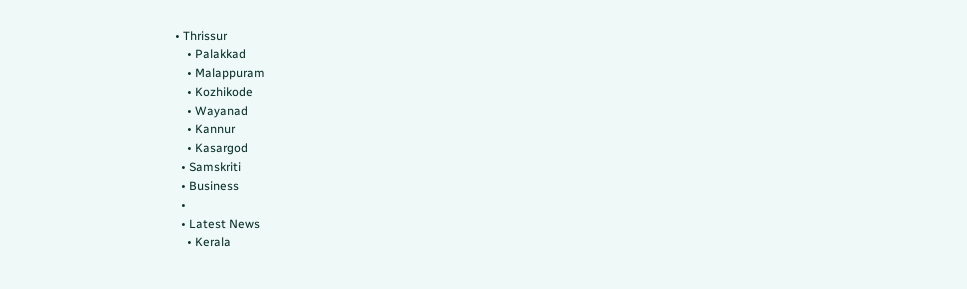• Thrissur
    • Palakkad
    • Malappuram
    • Kozhikode
    • Wayanad
    • Kannur
    • Kasargod
  • Samskriti
  • Business
  •
  • Latest News
    • Kerala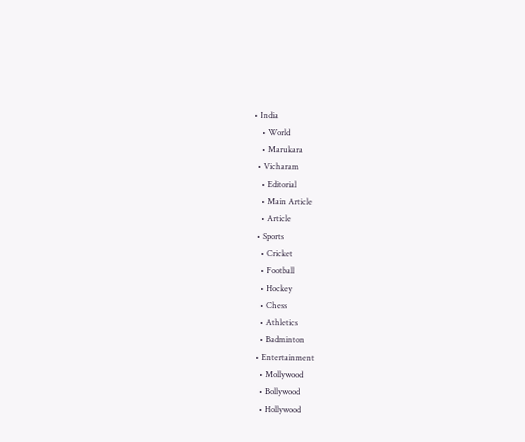• India
    • World
    • Marukara
  • Vicharam
    • Editorial
    • Main Article
    • Article
  • Sports
    • Cricket
    • Football
    • Hockey
    • Chess
    • Athletics
    • Badminton
  • Entertainment
    • Mollywood
    • Bollywood
    • Hollywood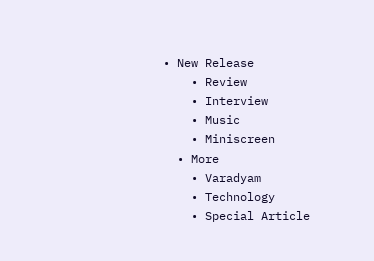• New Release
    • Review
    • Interview
    • Music
    • Miniscreen
  • More
    • Varadyam
    • Technology
    • Special Article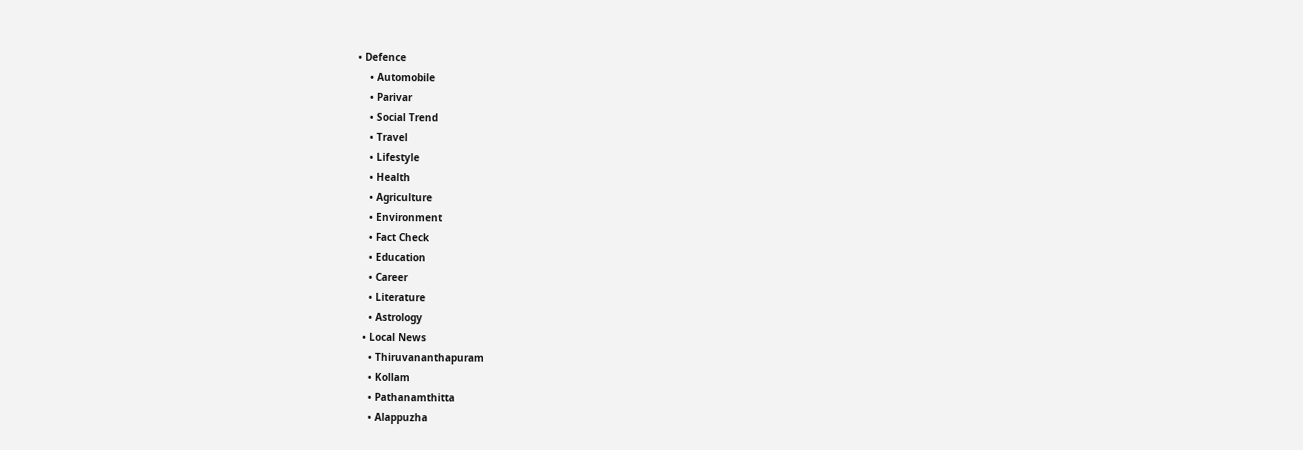• Defence
    • Automobile
    • Parivar
    • Social Trend
    • Travel
    • Lifestyle
    • Health
    • Agriculture
    • Environment
    • Fact Check
    • Education
    • Career
    • Literature
    • Astrology
  • Local News
    • Thiruvananthapuram
    • Kollam
    • Pathanamthitta
    • Alappuzha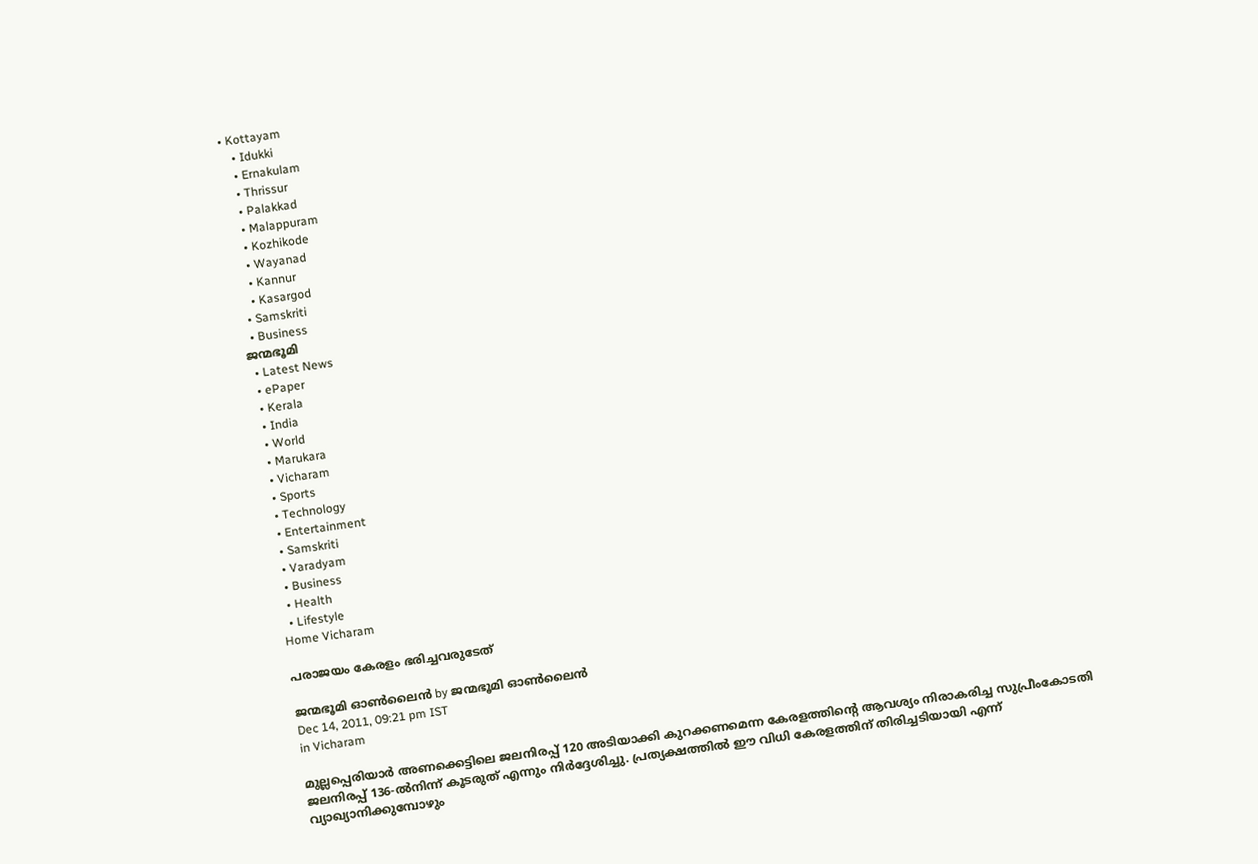• Kottayam
    • Idukki
    • Ernakulam
    • Thrissur
    • Palakkad
    • Malappuram
    • Kozhikode
    • Wayanad
    • Kannur
    • Kasargod
  • Samskriti
  • Business
ജന്മഭൂമി
  • Latest News
  • ePaper
  • Kerala
  • India
  • World
  • Marukara
  • Vicharam
  • Sports
  • Technology
  • Entertainment
  • Samskriti
  • Varadyam
  • Business
  • Health
  • Lifestyle
Home Vicharam

പരാജയം കേരളം ഭരിച്ചവരുടേത്‌

ജന്മഭൂമി ഓണ്‍ലൈന്‍ by ജന്മഭൂമി ഓണ്‍ലൈന്‍
Dec 14, 2011, 09:21 pm IST
in Vicharam

മുല്ലപ്പെരിയാര്‍ അണക്കെട്ടിലെ ജലനിരപ്പ്‌ 120 അടിയാക്കി കുറക്കണമെന്ന കേരളത്തിന്റെ ആവശ്യം നിരാകരിച്ച സുപ്രീംകോടതി ജലനിരപ്പ്‌ 136-ല്‍നിന്ന്‌ കൂടരുത്‌ എന്നും നിര്‍ദ്ദേശിച്ചു. പ്രത്യക്ഷത്തില്‍ ഈ വിധി കേരളത്തിന്‌ തിരിച്ചടിയായി എന്ന്‌ വ്യാഖ്യാനിക്കുമ്പോഴും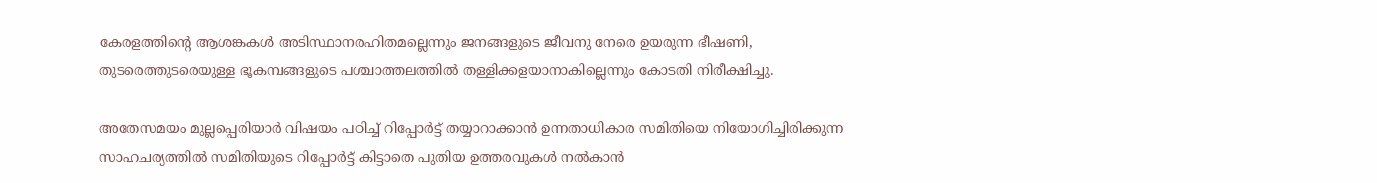കേരളത്തിന്റെ ആശങ്കകള്‍ അടിസ്ഥാനരഹിതമല്ലെന്നും ജനങ്ങളുടെ ജീവനു നേരെ ഉയരുന്ന ഭീഷണി, തുടരെത്തുടരെയുള്ള ഭൂകമ്പങ്ങളുടെ പശ്ചാത്തലത്തില്‍ തള്ളിക്കളയാനാകില്ലെന്നും കോടതി നിരീക്ഷിച്ചു.

അതേസമയം മുല്ലപ്പെരിയാര്‍ വിഷയം പഠിച്ച്‌ റിപ്പോര്‍ട്ട്‌ തയ്യാറാക്കാന്‍ ഉന്നതാധികാര സമിതിയെ നിയോഗിച്ചിരിക്കുന്ന സാഹചര്യത്തില്‍ സമിതിയുടെ റിപ്പോര്‍ട്ട്‌ കിട്ടാതെ പുതിയ ഉത്തരവുകള്‍ നല്‍കാന്‍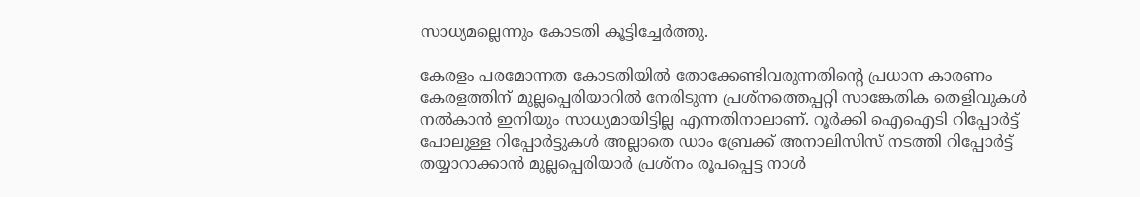സാധ്യമല്ലെന്നും കോടതി കൂട്ടിച്ചേര്‍ത്തു.

കേരളം പരമോന്നത കോടതിയില്‍ തോക്കേണ്ടിവരുന്നതിന്റെ പ്രധാന കാരണം കേരളത്തിന്‌ മുല്ലപ്പെരിയാറില്‍ നേരിടുന്ന പ്രശ്നത്തെപ്പറ്റി സാങ്കേതിക തെളിവുകള്‍ നല്‍കാന്‍ ഇനിയും സാധ്യമായിട്ടില്ല എന്നതിനാലാണ്‌. റൂര്‍ക്കി ഐഐടി റിപ്പോര്‍ട്ട്‌ പോലുള്ള റിപ്പോര്‍ട്ടുകള്‍ അല്ലാതെ ഡാം ബ്രേക്ക്‌ അനാലിസിസ്‌ നടത്തി റിപ്പോര്‍ട്ട്‌ തയ്യാറാക്കാന്‍ മുല്ലപ്പെരിയാര്‍ പ്രശ്നം രൂപപ്പെട്ട നാള്‍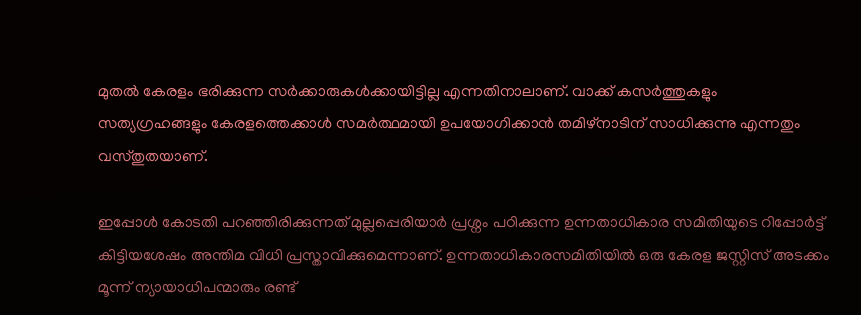മുതല്‍ കേരളം ഭരിക്കുന്ന സര്‍ക്കാരുകള്‍ക്കായിട്ടില്ല എന്നതിനാലാണ്‌. വാക്ക്‌ കസര്‍ത്തുകളും സത്യഗ്രഹങ്ങളും കേരളത്തെക്കാള്‍ സമര്‍ത്ഥമായി ഉപയോഗിക്കാന്‍ തമിഴ്‌നാടിന്‌ സാധിക്കുന്നു എന്നതും വസ്തുതയാണ്‌.

ഇപ്പോള്‍ കോടതി പറഞ്ഞിരിക്കുന്നത്‌ മുല്ലപ്പെരിയാര്‍ പ്രശ്നം പഠിക്കുന്ന ഉന്നതാധികാര സമിതിയുടെ റിപ്പോര്‍ട്ട്‌ കിട്ടിയശേഷം അന്തിമ വിധി പ്രസ്താവിക്കുമെന്നാണ്‌. ഉന്നതാധികാരസമിതിയില്‍ ഒരു കേരള ജസ്റ്റിസ്‌ അടക്കം മൂന്ന്‌ ന്യായാധിപന്മാരും രണ്ട്‌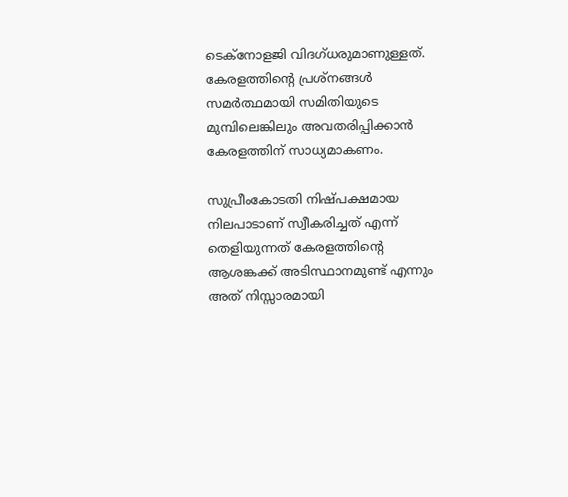ടെക്നോളജി വിദഗ്ധരുമാണുള്ളത്‌. കേരളത്തിന്റെ പ്രശ്നങ്ങള്‍ സമര്‍ത്ഥമായി സമിതിയുടെ മുമ്പിലെങ്കിലും അവതരിപ്പിക്കാന്‍ കേരളത്തിന്‌ സാധ്യമാകണം.

സുപ്രീംകോടതി നിഷ്പക്ഷമായ നിലപാടാണ്‌ സ്വീകരിച്ചത്‌ എന്ന്‌ തെളിയുന്നത്‌ കേരളത്തിന്റെ ആശങ്കക്ക്‌ അടിസ്ഥാനമുണ്ട്‌ എന്നും അത്‌ നിസ്സാരമായി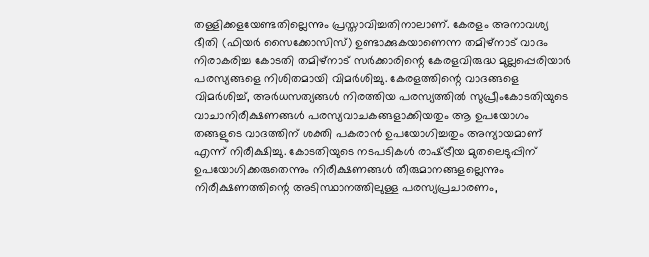തള്ളിക്കളയേണ്ടതില്ലെന്നും പ്രസ്താവിച്ചതിനാലാണ്‌. കേരളം അനാവശ്യ ഭീതി (ഫിയര്‍ സൈക്കോസിസ്‌) ഉണ്ടാക്കുകയാണെന്ന തമിഴ്‌നാട്‌ വാദം നിരാകരിച്ച കോടതി തമിഴ്‌നാട്‌ സര്‍ക്കാരിന്റെ കേരളവിരുദ്ധ മുല്ലപ്പെരിയാര്‍ പരസ്യങ്ങളെ നിശിതമായി വിമര്‍ശിച്ചു. കേരളത്തിന്റെ വാദങ്ങളെ വിമര്‍ശിച്ച്‌, അര്‍ധസത്യങ്ങള്‍ നിരത്തിയ പരസ്യത്തില്‍ സുപ്രീംകോടതിയുടെ വാചാനിരീക്ഷണങ്ങള്‍ പരസ്യവാചകങ്ങളാക്കിയതും ആ ഉപയോഗം തങ്ങളുടെ വാദത്തിന്‌ ശക്തി പകരാന്‍ ഉപയോഗിച്ചതും അന്യായമാണ്‌ എന്ന്‌ നിരീക്ഷിച്ചു. കോടതിയുടെ നടപടികള്‍ രാഷ്‌ട്രീയ മുതലെടുപ്പിന്‌ ഉപയോഗിക്കരുതെന്നും നിരീക്ഷണങ്ങള്‍ തീരുമാനങ്ങളല്ലെന്നും നിരീക്ഷണത്തിന്റെ അടിസ്ഥാനത്തിലുള്ള പരസ്യപ്രചാരണം,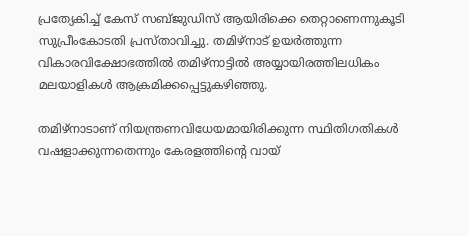പ്രത്യേകിച്ച്‌ കേസ്‌ സബ്ജുഡിസ്‌ ആയിരിക്കെ തെറ്റാണെന്നുകൂടി സുപ്രീംകോടതി പ്രസ്താവിച്ചു. തമിഴ്‌നാട്‌ ഉയര്‍ത്തുന്ന വികാരവിക്ഷോഭത്തില്‍ തമിഴ്‌നാട്ടില്‍ അയ്യായിരത്തിലധികം മലയാളികള്‍ ആക്രമിക്കപ്പെട്ടുകഴിഞ്ഞു.

തമിഴ്‌നാടാണ്‌ നിയന്ത്രണവിധേയമായിരിക്കുന്ന സ്ഥിതിഗതികള്‍ വഷളാക്കുന്നതെന്നും കേരളത്തിന്റെ വായ്‌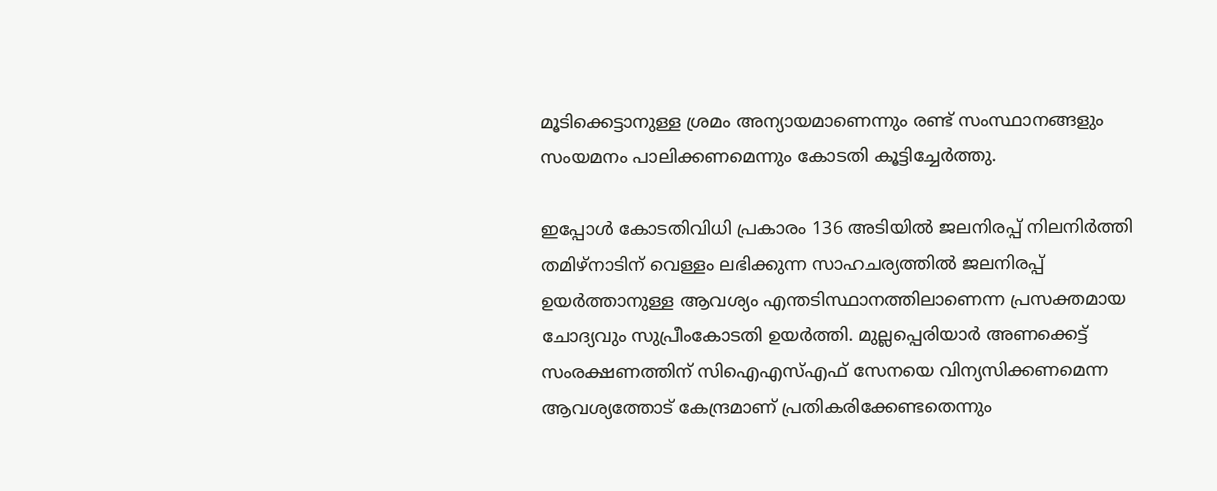മൂടിക്കെട്ടാനുള്ള ശ്രമം അന്യായമാണെന്നും രണ്ട്‌ സംസ്ഥാനങ്ങളും സംയമനം പാലിക്കണമെന്നും കോടതി കൂട്ടിച്ചേര്‍ത്തു.

ഇപ്പോള്‍ കോടതിവിധി പ്രകാരം 136 അടിയില്‍ ജലനിരപ്പ്‌ നിലനിര്‍ത്തി തമിഴ്‌നാടിന്‌ വെള്ളം ലഭിക്കുന്ന സാഹചര്യത്തില്‍ ജലനിരപ്പ്‌ ഉയര്‍ത്താനുള്ള ആവശ്യം എന്തടിസ്ഥാനത്തിലാണെന്ന പ്രസക്തമായ ചോദ്യവും സുപ്രീംകോടതി ഉയര്‍ത്തി. മുല്ലപ്പെരിയാര്‍ അണക്കെട്ട്‌ സംരക്ഷണത്തിന്‌ സിഐഎസ്‌എഫ്‌ സേനയെ വിന്യസിക്കണമെന്ന ആവശ്യത്തോട്‌ കേന്ദ്രമാണ്‌ പ്രതികരിക്കേണ്ടതെന്നും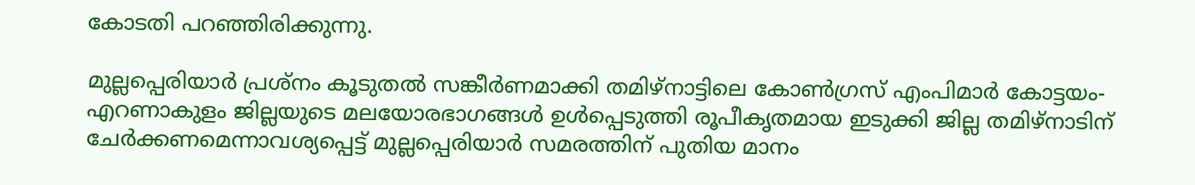കോടതി പറഞ്ഞിരിക്കുന്നു.

മുല്ലപ്പെരിയാര്‍ പ്രശ്നം കൂടുതല്‍ സങ്കീര്‍ണമാക്കി തമിഴ്‌നാട്ടിലെ കോണ്‍ഗ്രസ്‌ എംപിമാര്‍ കോട്ടയം-എറണാകുളം ജില്ലയുടെ മലയോരഭാഗങ്ങള്‍ ഉള്‍പ്പെടുത്തി രൂപീകൃതമായ ഇടുക്കി ജില്ല തമിഴ്‌നാടിന്‌ ചേര്‍ക്കണമെന്നാവശ്യപ്പെട്ട്‌ മുല്ലപ്പെരിയാര്‍ സമരത്തിന്‌ പുതിയ മാനം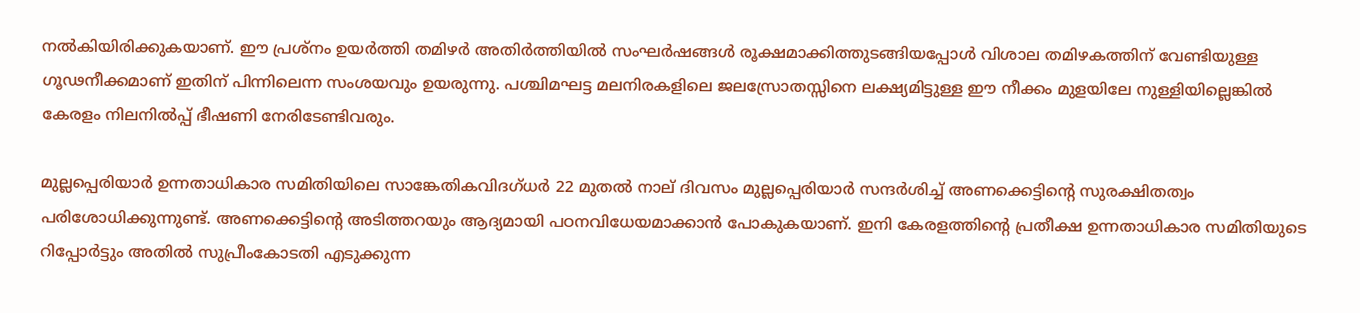നല്‍കിയിരിക്കുകയാണ്‌. ഈ പ്രശ്നം ഉയര്‍ത്തി തമിഴര്‍ അതിര്‍ത്തിയില്‍ സംഘര്‍ഷങ്ങള്‍ രൂക്ഷമാക്കിത്തുടങ്ങിയപ്പോള്‍ വിശാല തമിഴകത്തിന്‌ വേണ്ടിയുള്ള ഗൂഢനീക്കമാണ്‌ ഇതിന്‌ പിന്നിലെന്ന സംശയവും ഉയരുന്നു. പശ്ചിമഘട്ട മലനിരകളിലെ ജലസ്രോതസ്സിനെ ലക്ഷ്യമിട്ടുള്ള ഈ നീക്കം മുളയിലേ നുള്ളിയില്ലെങ്കില്‍ കേരളം നിലനില്‍പ്പ്‌ ഭീഷണി നേരിടേണ്ടിവരും.

മുല്ലപ്പെരിയാര്‍ ഉന്നതാധികാര സമിതിയിലെ സാങ്കേതികവിദഗ്ധര്‍ 22 മുതല്‍ നാല്‌ ദിവസം മുല്ലപ്പെരിയാര്‍ സന്ദര്‍ശിച്ച്‌ അണക്കെട്ടിന്റെ സുരക്ഷിതത്വം പരിശോധിക്കുന്നുണ്ട്‌. അണക്കെട്ടിന്റെ അടിത്തറയും ആദ്യമായി പഠനവിധേയമാക്കാന്‍ പോകുകയാണ്‌. ഇനി കേരളത്തിന്റെ പ്രതീക്ഷ ഉന്നതാധികാര സമിതിയുടെ റിപ്പോര്‍ട്ടും അതില്‍ സുപ്രീംകോടതി എടുക്കുന്ന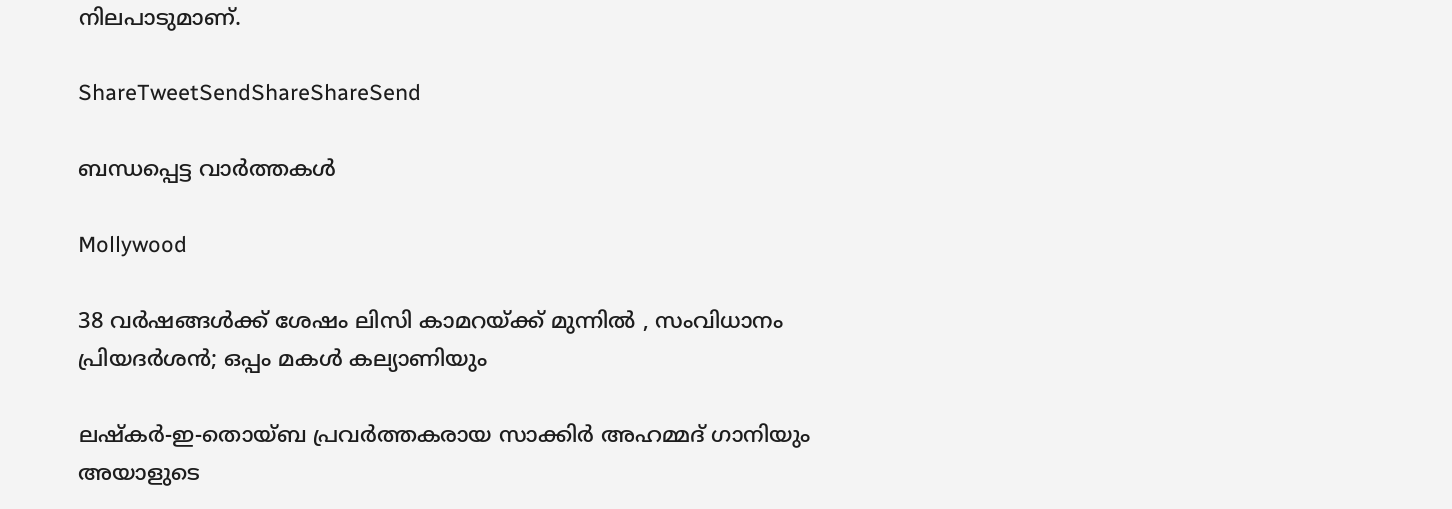നിലപാടുമാണ്‌.

ShareTweetSendShareShareSend

ബന്ധപ്പെട്ട വാര്‍ത്തകള്‍

Mollywood

38 വർഷങ്ങൾക്ക് ശേഷം ലിസി കാമറയ്‌ക്ക് മുന്നിൽ , സംവിധാനം പ്രിയദർശൻ; ഒപ്പം മകൾ കല്യാണിയും

ലഷ്‌കർ-ഇ-തൊയ്ബ പ്രവർത്തകരായ സാക്കിർ അഹമ്മദ് ഗാനിയും അയാളുടെ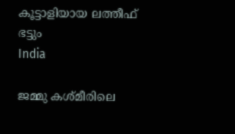കൂട്ടാളിയായ ലത്തീഫ് ഭട്ടും
India

ജമ്മു കശ്മീരിലെ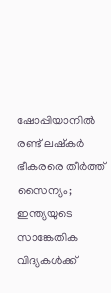ഷോപ്പിയാനില്‍ രണ്ട് ലഷ്കര്‍ ഭീകരരെ തീര്‍ത്ത് സൈന്യം; ഇന്ത്യയുടെ സാങ്കേതിക വിദ്യകള്‍ക്ക്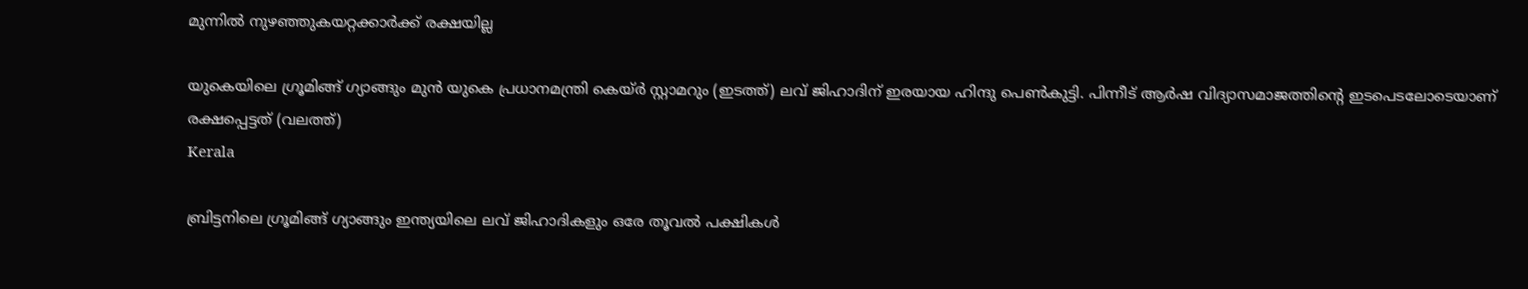മുന്നില്‍ നുഴഞ്ഞുകയറ്റക്കാര്‍ക്ക് രക്ഷയില്ല

യുകെയിലെ ഗ്രൂമിങ്ങ് ഗ്യാങ്ങും മുന്‍ യുകെ പ്രധാനമന്ത്രി കെയ്ര്‍ സ്റ്റാമറും (ഇടത്ത്) ലവ് ജിഹാദിന് ഇരയായ ഹിന്ദു പെണ്‍കുട്ടി. പിന്നീട് ആര്‍ഷ വിദ്യാസമാജത്തിന്‍റെ ഇടപെടലോടെയാണ് രക്ഷപ്പെട്ടത് (വലത്ത്)
Kerala

ബ്രിട്ടനിലെ ഗ്രൂമിങ്ങ് ഗ്യാങ്ങും ഇന്ത്യയിലെ ലവ് ജിഹാദികളും ഒരേ തൂവല്‍ പക്ഷികള്‍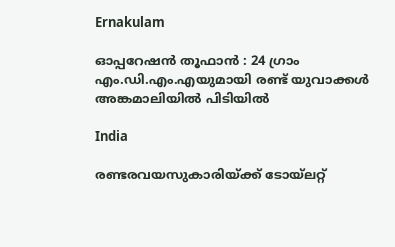Ernakulam

ഓപ്പറേഷൻ തൂഫാൻ : 24 ഗ്രാം എം.ഡി.എം.എയുമായി രണ്ട് യുവാക്കൾ അങ്കമാലിയിൽ പിടിയിൽ

India

രണ്ടരവയസുകാരിയ്‌ക്ക് ടോയ്‌ലറ്റ്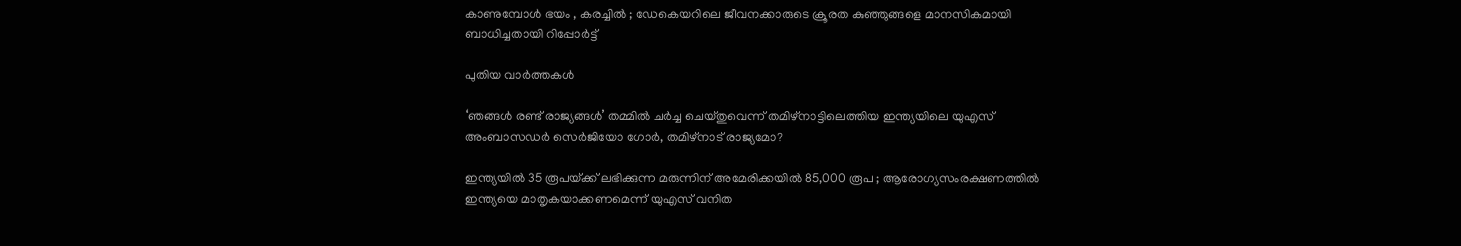കാണുമ്പോൾ ഭയം , കരച്ചിൽ ; ഡേകെയറിലെ ജീവനക്കാരുടെ ക്രൂരത കുഞ്ഞുങ്ങളെ മാനസികമായി ബാധിച്ചതായി റിപ്പോർട്ട്

പുതിയ വാര്‍ത്തകള്‍

‘ഞങ്ങള്‍ രണ്ട് രാജ്യങ്ങള്‍’ തമ്മില്‍ ചര്‍ച്ച ചെയ്തുവെന്ന് തമിഴ്നാട്ടിലെത്തിയ ഇന്ത്യയിലെ യുഎസ് അംബാസഡര്‍ സെര്‍ജിയോ ഗോര്‍, തമിഴ്നാട് രാജ്യമോ?

ഇന്ത്യയിൽ 35 രൂപയ്‌ക്ക് ലഭിക്കുന്ന മരുന്നിന് അമേരിക്കയിൽ 85,000 രൂപ ; ആരോഗ്യസംരക്ഷണത്തിൽ ഇന്ത്യയെ മാതൃകയാക്കണമെന്ന് യുഎസ് വനിത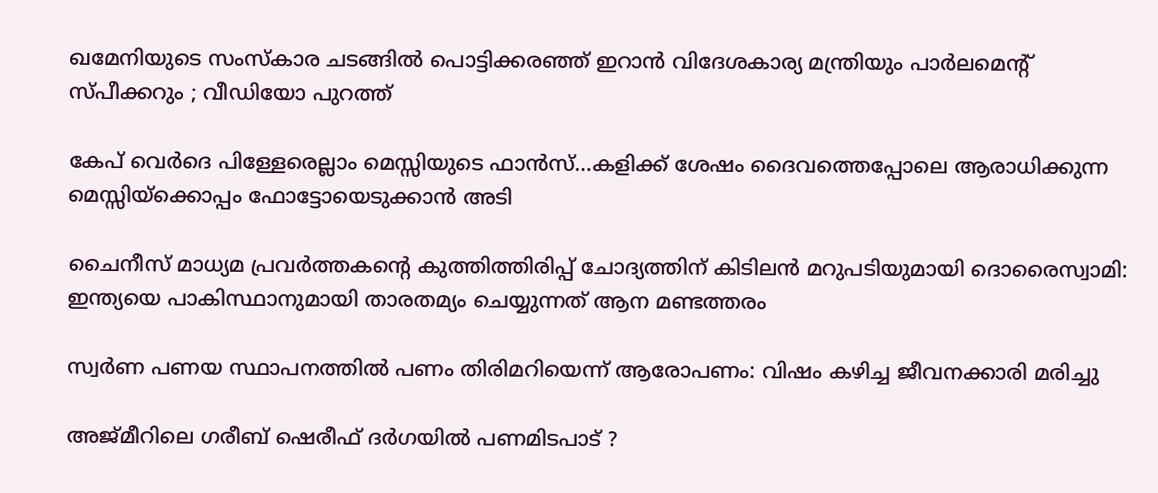ഖമേനിയുടെ സംസ്കാര ചടങ്ങിൽ പൊട്ടിക്കരഞ്ഞ് ഇറാൻ വിദേശകാര്യ മന്ത്രിയും പാർലമെന്റ് സ്പീക്കറും ; വീഡിയോ പുറത്ത്

കേപ് വെര്‍ദെ പിള്ളേരെല്ലാം മെസ്സിയുടെ ഫാന്‍സ്…കളിക്ക് ശേഷം ദൈവത്തെപ്പോലെ ആരാധിക്കുന്ന മെസ്സിയ്‌ക്കൊപ്പം ഫോട്ടോയെടുക്കാന്‍ അടി

ചൈനീസ് മാധ്യമ പ്രവർത്തകന്റെ കുത്തിത്തിരിപ്പ് ചോദ്യത്തിന് കിടിലൻ മറുപടിയുമായി ദൊരൈസ്വാമി: ഇന്ത്യയെ പാകിസ്ഥാനുമായി താരതമ്യം ചെയ്യുന്നത് ആന മണ്ടത്തരം

സ്വര്‍ണ പണയ സ്ഥാപനത്തില്‍ പണം തിരിമറിയെന്ന് ആരോപണം: വിഷം കഴിച്ച ജീവനക്കാരി മരിച്ചു

അജ്മീറിലെ ഗരീബ് ഷെരീഫ് ദർഗയിൽ പണമിടപാട് ?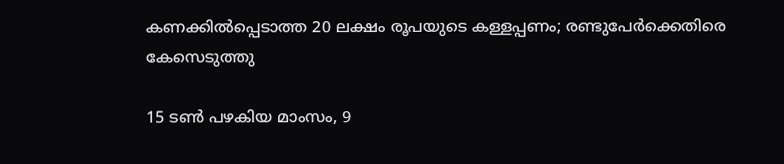കണക്കിൽപ്പെടാത്ത 20 ലക്ഷം രൂപയുടെ കള്ളപ്പണം; രണ്ടുപേർക്കെതിരെ കേസെടുത്തു

15 ടൺ പഴകിയ മാംസം, 9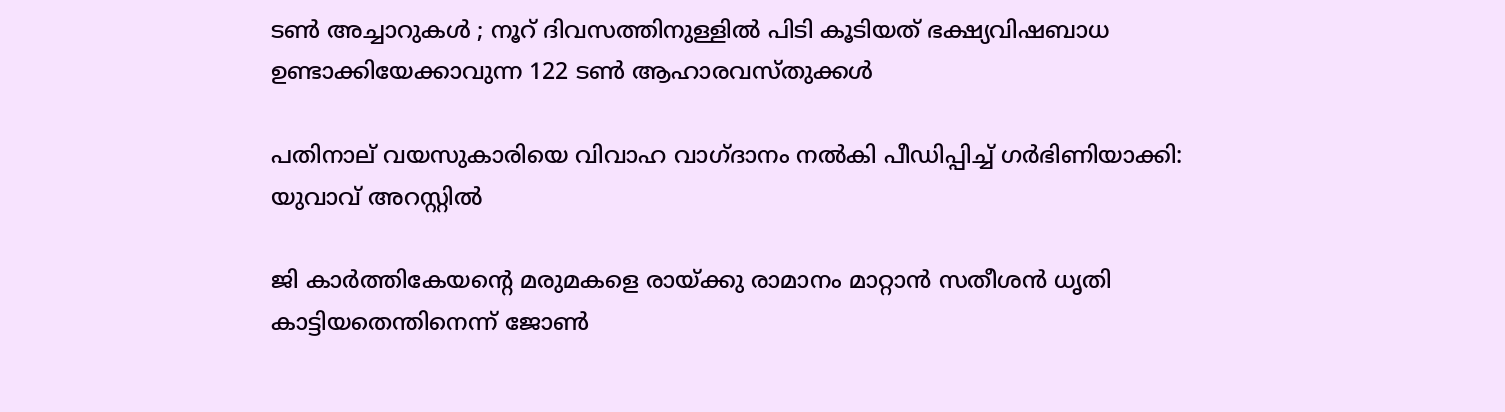ടൺ അച്ചാറുകൾ ; നൂറ് ദിവസത്തിനുള്ളിൽ പിടി കൂടിയത് ഭക്ഷ്യവിഷബാധ ഉണ്ടാക്കിയേക്കാവുന്ന 122 ടൺ ആഹാരവസ്തുക്കൾ

പതിനാല് വയസുകാരിയെ വിവാഹ വാഗ്ദാനം നല്‍കി പീഡിപ്പിച്ച് ഗര്‍ഭിണിയാക്കി: യുവാവ് അറസ്റ്റില്‍

ജി കാര്‍ത്തികേയന്റെ മരുമകളെ രായ്‌ക്കു രാമാനം മാറ്റാന്‍ സതീശന്‍ ധൃതി കാട്ടിയതെന്തിനെന്ന് ജോണ്‍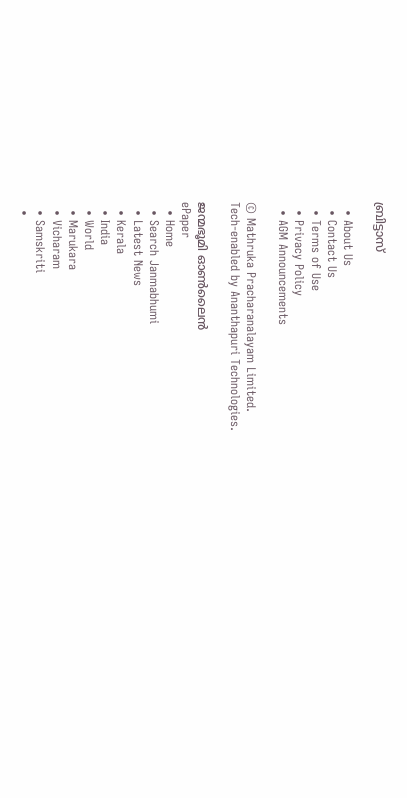ബ്രിട്ടാസ്

  • About Us
  • Contact Us
  • Terms of Use
  • Privacy Policy
  • AGM Announcements

© Mathruka Pracharanalayam Limited.
Tech-enabled by Ananthapuri Technologies.

ജന്മഭൂമി ഓണ്‍ലൈന്‍
ePaper
  • Home
  • Search Janmabhumi
  • Latest News
  • Kerala
  • India
  • World
  • Marukara
  • Vicharam
  • Samskriti
  •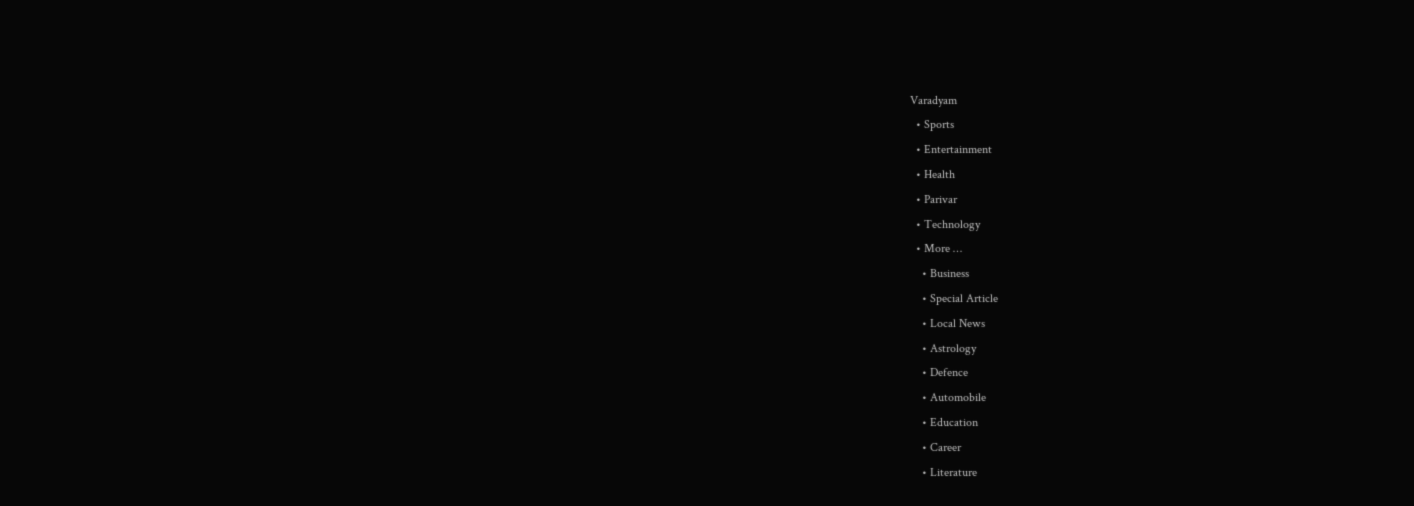Varadyam
  • Sports
  • Entertainment
  • Health
  • Parivar
  • Technology
  • More …
    • Business
    • Special Article
    • Local News
    • Astrology
    • Defence
    • Automobile
    • Education
    • Career
    • Literature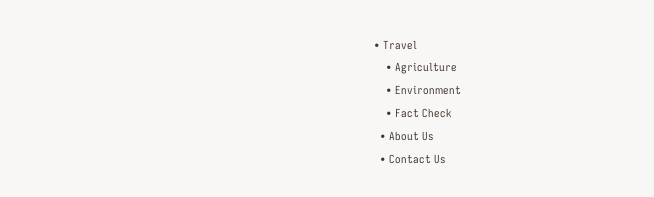• Travel
    • Agriculture
    • Environment
    • Fact Check
  • About Us
  • Contact Us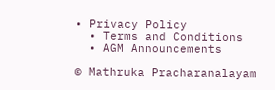• Privacy Policy
  • Terms and Conditions
  • AGM Announcements

© Mathruka Pracharanalayam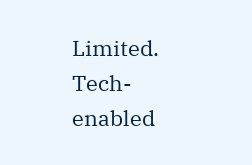Limited.
Tech-enabled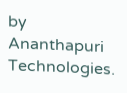by Ananthapuri Technologies.